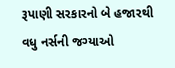રૂપાણી સરકારનો બે હજારથી વધુ નર્સની જગ્યાઓ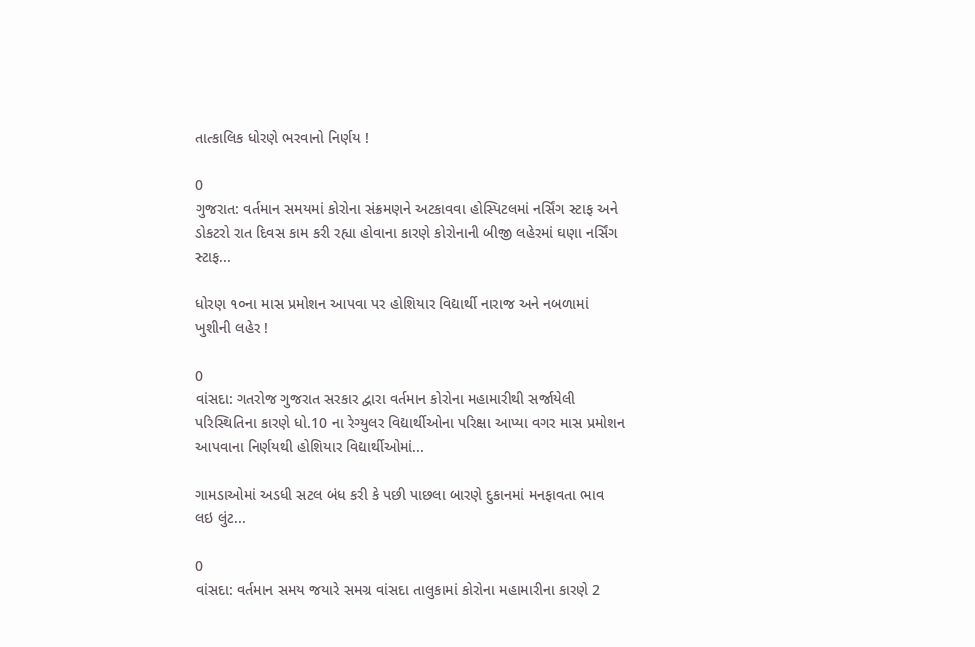તાત્કાલિક ધોરણે ભરવાનો નિર્ણય !

0
ગુજરાત: વર્તમાન સમયમાં કોરોના સંક્રમણને અટકાવવા હોસ્પિટલમાં નર્સિંગ સ્ટાફ અને ડોકટરો રાત દિવસ કામ કરી રહ્યા હોવાના કારણે કોરોનાની બીજી લહેરમાં ઘણા નર્સિંગ સ્ટાફ...

ધોરણ ૧૦ના માસ પ્રમોશન આપવા પર હોશિયાર વિદ્યાર્થી નારાજ અને નબળામાં ખુશીની લહેર !

0
વાંસદા: ગતરોજ ગુજરાત સરકાર દ્વારા વર્તમાન કોરોના મહામારીથી સર્જાયેલી પરિસ્થિતિના કારણે ધો.10 ના રેગ્યુલર વિદ્યાર્થીઓના પરિક્ષા આપ્યા વગર માસ પ્રમોશન આપવાના નિર્ણયથી હોશિયાર વિદ્યાર્થીઓમાં...

ગામડાઓમાં અડધી સટલ બંધ કરી કે પછી પાછલા બારણે દુકાનમાં મનફાવતા ભાવ લઇ લુંટ...

0
વાંસદા: વર્તમાન સમય જયારે સમગ્ર વાંસદા તાલુકામાં કોરોના મહામારીના કારણે 2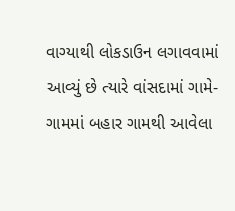વાગ્યાથી લોકડાઉન લગાવવામાં આવ્યું છે ત્યારે વાંસદામાં ગામે-ગામમાં બહાર ગામથી આવેલા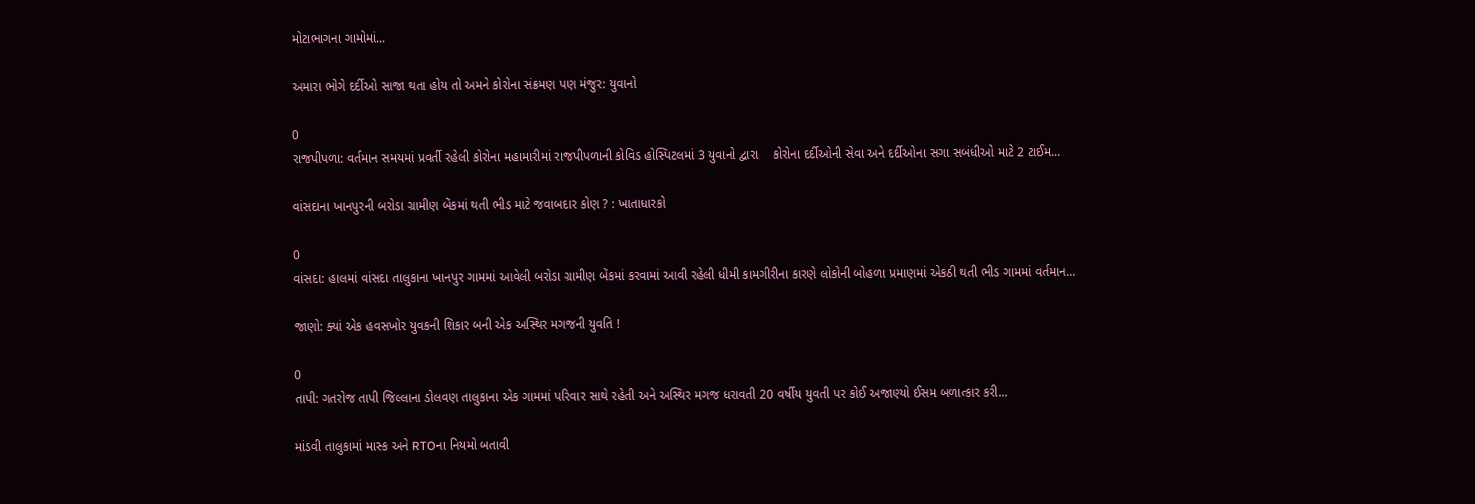મોટાભાગના ગામોમાં...

અમારા ભોગે દર્દીઓ સાજા થતા હોય તો અમને કોરોના સંક્રમણ પણ મંજુર: યુવાનો

0
રાજપીપળા: વર્તમાન સમયમાં પ્રવર્તી રહેલી કોરોના મહામારીમાં રાજપીપળાની કોવિડ હોસ્પિટલમાં 3 યુવાનો દ્વારા    કોરોના દર્દીઓની સેવા અને દર્દીઓના સગા સબંધીઓ માટે 2 ટાઈમ...

વાંસદાના ખાનપુરની બરોડા ગ્રામીણ બેંકમાં થતી ભીડ માટે જવાબદાર કોણ ? : ખાતાધારકો

0
વાંસદા: હાલમાં વાંસદા તાલુકાના ખાનપુર ગામમાં આવેલી બરોડા ગ્રામીણ બેંકમાં કરવામાં આવી રહેલી ધીમી કામગીરીના કારણે લોકોની બોહળા પ્રમાણમાં એકઠી થતી ભીડ ગામમાં વર્તમાન...

જાણો: ક્યાં એક હવસખોર યુવકની શિકાર બની એક અસ્થિર મગજની યુવતિ !

0
તાપી: ગતરોજ તાપી જિલ્લાના ડોલવણ તાલુકાના એક ગામમાં પરિવાર સાથે રહેતી અને અસ્થિર મગજ ધરાવતી 20 વર્ષીય યુવતી પર કોઈ અજાણ્યો ઈસમ બળાત્કાર કરી...

માંડવી તાલુકામાં માસ્ક અને RTOના નિયમો બતાવી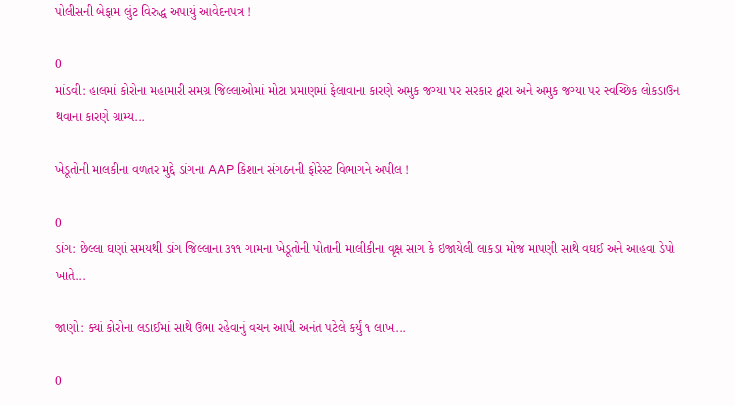પોલીસની બેફામ લુંટ વિરુદ્ધ અપાયું આવેદનપત્ર !

0
માંડવી: હાલમાં કોરોના મહામારી સમગ્ર જિલ્લાઓમાં મોટા પ્રમાણમાં ફેલાવાના કારણે અમુક જગ્યા પર સરકાર દ્વારા અને અમુક જગ્યા પર સ્વચ્છિક લોકડાઉન થવાના કારણે ગ્રામ્ય...

ખેડૂતોની માલકીના વળતર મુદ્દે ડાંગના AAP કિશાન સંગઠનની ફોરેસ્ટ વિભાગને અપીલ !

0
ડાંગ: છેલ્લા ઘણાં સમયથી ડાંગ જિલ્લાના ૩૧૧ ગામના ખેડૂતોની પોતાની માલીકીના વૃક્ષ સાગ કે ઇજાયેલી લાકડા મોજ માપણી સાથે વઘઈ અને આહવા ડેપો ખાતે...

જાણો: ક્યાં કોરોના લડાઈમાં સાથે ઉભા રહેવાનું વચન આપી અનંત પટેલે કર્યું ૧ લાખ...

0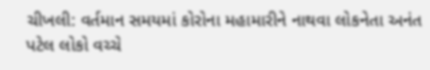ચીખલી: વર્તમાન સમયમાં કોરોના મહામારીને નાથવા લોકનેતા અનંત પટેલ લોકો વચ્ચે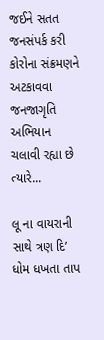જઈને સતત જનસંપર્ક કરી કોરોના સંક્રમણને અટકાવવા જનજાગૃતિ અભિયાન ચલાવી રહ્યા છે ત્યારે...

લૂ ના વાયરાની સાથે ત્રણ દિ’ ધોમ ધખતા તાપ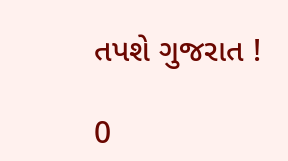તપશે ગુજરાત !

0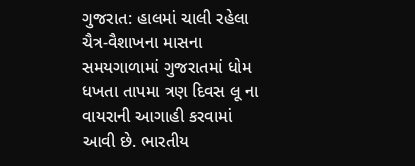ગુજરાત: હાલમાં ચાલી રહેલા ચૈત્ર-વૈશાખના માસના સમયગાળામાં ગુજરાતમાં ધોમ ધખતા તાપમા ત્રણ દિવસ લૂ ના વાયરાની આગાહી કરવામાં આવી છે. ભારતીય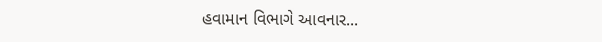હવામાન વિભાગે આવનાર...